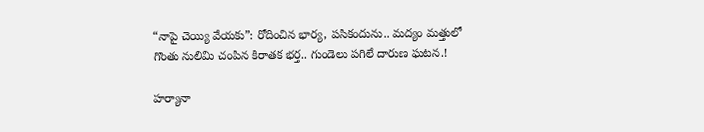“నాపై చెయ్యి వేయకు”: రోదించిన భార్య, పసికందును.. మద్యం మత్తులో గొంతు నులిమి చంపిన కిరాతక భర్త.. గుండెలు పగిలే దారుణ ఘటన.!

హర్యానా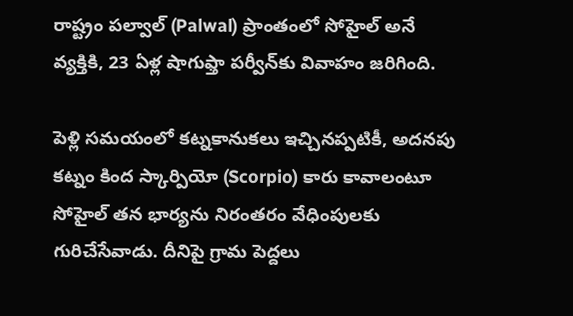రాష్ట్రం పల్వాల్ (Palwal) ప్రాంతంలో సోహైల్ అనే వ్యక్తికి, 23 ఏళ్ల షాగుఫ్తా పర్వీన్‌కు వివాహం జరిగింది.

పెళ్లి సమయంలో కట్నకానుకలు ఇచ్చినప్పటికీ, అదనపు కట్నం కింద స్కార్పియో (Scorpio) కారు కావాలంటూ సోహైల్ తన భార్యను నిరంతరం వేధింపులకు గురిచేసేవాడు. దీనిపై గ్రామ పెద్దలు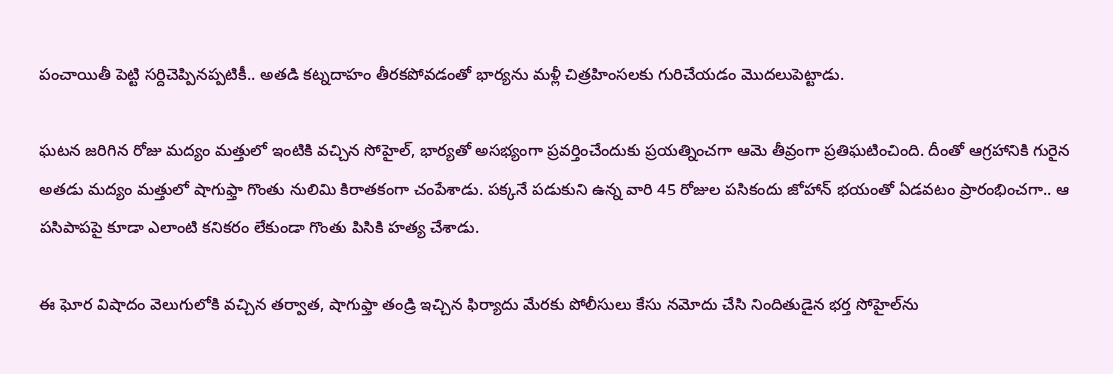పంచాయితీ పెట్టి సర్దిచెప్పినప్పటికీ.. అతడి కట్నదాహం తీరకపోవడంతో భార్యను మళ్లీ చిత్రహింసలకు గురిచేయడం మొదలుపెట్టాడు.

ఘటన జరిగిన రోజు మద్యం మత్తులో ఇంటికి వచ్చిన సోహైల్, భార్యతో అసభ్యంగా ప్రవర్తించేందుకు ప్రయత్నించగా ఆమె తీవ్రంగా ప్రతిఘటించింది. దీంతో ఆగ్రహానికి గురైన అతడు మద్యం మత్తులో షాగుఫ్తా గొంతు నులిమి కిరాతకంగా చంపేశాడు. పక్కనే పడుకుని ఉన్న వారి 45 రోజుల పసికందు జోహాన్ భయంతో ఏడవటం ప్రారంభించగా.. ఆ పసిపాపపై కూడా ఎలాంటి కనికరం లేకుండా గొంతు పిసికి హత్య చేశాడు.

ఈ ఘోర విషాదం వెలుగులోకి వచ్చిన తర్వాత, షాగుఫ్తా తండ్రి ఇచ్చిన ఫిర్యాదు మేరకు పోలీసులు కేసు నమోదు చేసి నిందితుడైన భర్త సోహైల్‌ను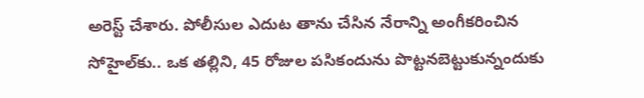అరెస్ట్ చేశారు. పోలీసుల ఎదుట తాను చేసిన నేరాన్ని అంగీకరించిన సోహైల్‌కు.. ఒక తల్లిని, 45 రోజుల పసికందును పొట్టనబెట్టుకున్నందుకు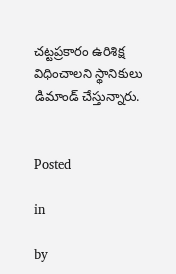చట్టప్రకారం ఉరిశిక్ష విధించాలని స్థానికులు డిమాండ్ చేస్తున్నారు.


Posted

in

by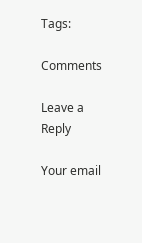Tags:

Comments

Leave a Reply

Your email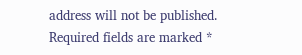address will not be published. Required fields are marked *